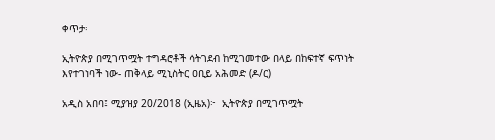ቀጥታ፡

ኢትዮጵያ በሚገጥሟት ተግዳሮቶች ሳትገደብ ከሚገመተው በላይ በከፍተኛ ፍጥነት እየተገነባች ነው- ጠቅላይ ሚኒስትር ዐቢይ አሕመድ (ዶ/ር)

አዲስ አበባ፤ ሚያዝያ 20/2018 (ኢዜአ)፦  ኢትዮጵያ በሚገጥሟት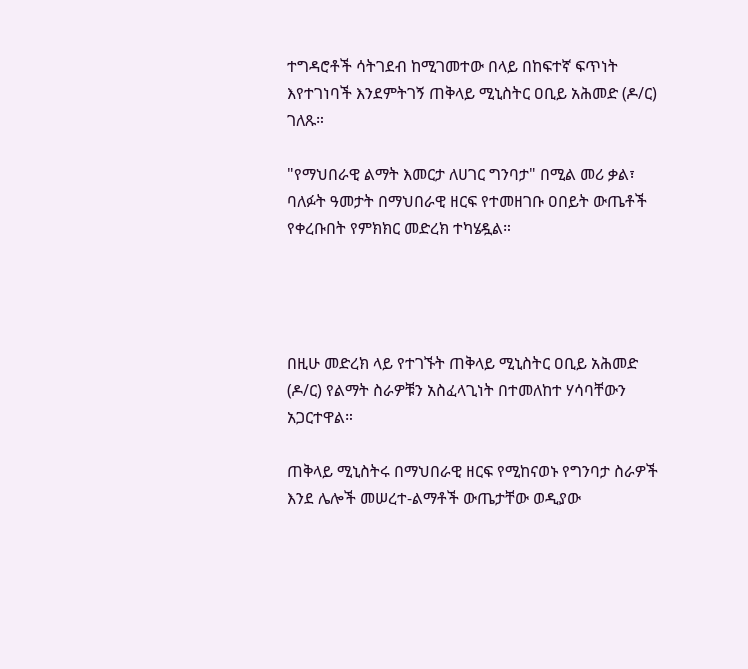ተግዳሮቶች ሳትገደብ ከሚገመተው በላይ በከፍተኛ ፍጥነት እየተገነባች እንደምትገኝ ጠቅላይ ሚኒስትር ዐቢይ አሕመድ (ዶ/ር) ገለጹ።

"የማህበራዊ ልማት እመርታ ለሀገር ግንባታ" በሚል መሪ ቃል፣ ባለፉት ዓመታት በማህበራዊ ዘርፍ የተመዘገቡ ዐበይት ውጤቶች የቀረቡበት የምክክር መድረክ ተካሄዷል።




በዚሁ መድረክ ላይ የተገኙት ጠቅላይ ሚኒስትር ዐቢይ አሕመድ (ዶ/ር) የልማት ስራዎቹን አስፈላጊነት በተመለከተ ሃሳባቸውን አጋርተዋል።

ጠቅላይ ሚኒስትሩ በማህበራዊ ዘርፍ የሚከናወኑ የግንባታ ስራዎች እንደ ሌሎች መሠረተ-ልማቶች ውጤታቸው ወዲያው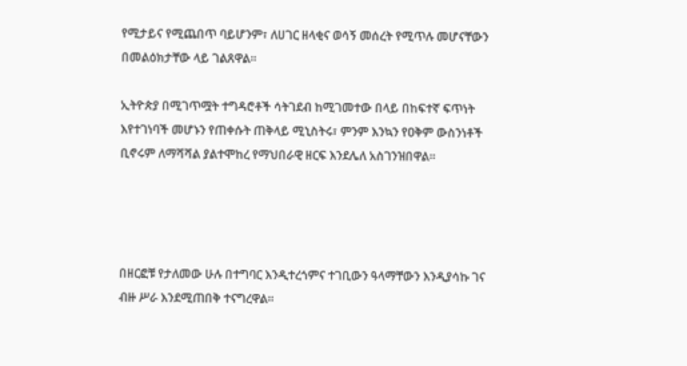የሚታይና የሚጨበጥ ባይሆንም፣ ለሀገር ዘላቂና ወሳኝ መሰረት የሚጥሉ መሆናቸውን በመልዕክታቸው ላይ ገልጸዋል።

ኢትዮጵያ በሚገጥሟት ተግዳሮቶች ሳትገደብ ከሚገመተው በላይ በከፍተኛ ፍጥነት እየተገነባች መሆኑን የጠቀሱት ጠቅላይ ሚኒስትሩ፣ ምንም እንኳን የዐቅም ውስንነቶች ቢኖሩም ለማሻሻል ያልተሞከረ የማህበራዊ ዘርፍ እንደሌለ አስገንዝበዋል።




በዘርፎቹ የታለመው ሁሉ በተግባር እንዲተረጎምና ተገቢውን ዓላማቸውን እንዲያሳኩ ገና ብዙ ሥራ እንደሚጠበቅ ተናግረዋል።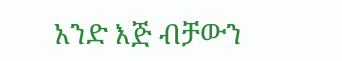አንድ እጅ ብቻውን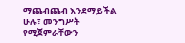ማጨብጨብ እንደማይችል ሁሉ፣ መንግሥት የሚጀምራቸውን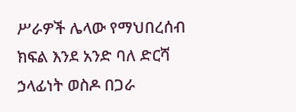ሥራዎች ሌላው የማህበረሰብ ክፍል እንደ አንድ ባለ ድርሻ ኃላፊነት ወስዶ በጋራ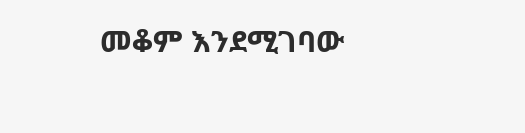መቆም እንደሚገባው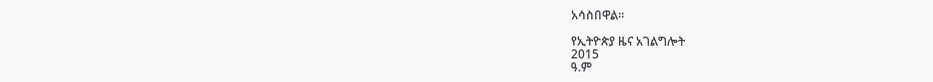አሳስበዋል።

የኢትዮጵያ ዜና አገልግሎት
2015
ዓ.ም